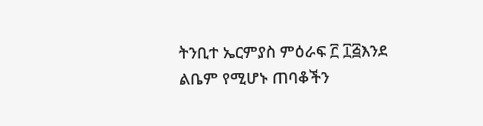ትንቢተ ኤርምያስ ምዕራፍ ፫ ፲፭እንደ ልቤም የሚሆኑ ጠባቆችን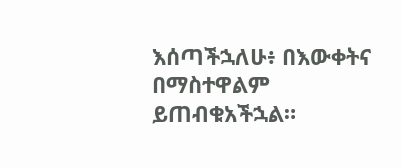እሰጣችኋለሁ፥ በእውቀትና በማስተዋልም ይጠብቁአችኋል።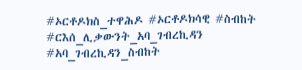#ኦርቶዶክስ_ተዋሕዶ #ኦርቶዶክሳዊ #ስብከት #ርእሰ_ሊቃውንት_አባ_ገብረኪዳን #አባ_ገብረኪዳን_ስብከት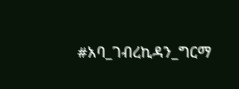#አባ_ገብረኪዳን_ግርማ